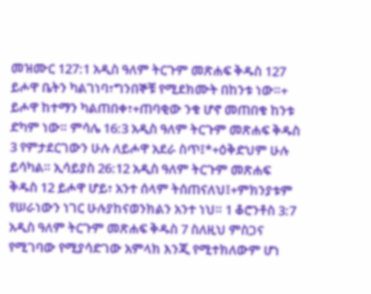መዝሙር 127:1 አዲስ ዓለም ትርጉም መጽሐፍ ቅዱስ 127 ይሖዋ ቤትን ካልገነባ፣ግንበኞቹ የሚደክሙት በከንቱ ነው።+ ይሖዋ ከተማን ካልጠበቀ፣+ጠባቂው ንቁ ሆኖ መጠበቁ ከንቱ ድካም ነው። ምሳሌ 16:3 አዲስ ዓለም ትርጉም መጽሐፍ ቅዱስ 3 የምታደርገውን ሁሉ ለይሖዋ አደራ ስጥ፤*+ዕቅድህም ሁሉ ይሳካል። ኢሳይያስ 26:12 አዲስ ዓለም ትርጉም መጽሐፍ ቅዱስ 12 ይሖዋ ሆይ፣ አንተ ሰላም ትሰጠናለህ፤+ምክንያቱም የሠራነውን ነገር ሁሉያከናወንክልን አንተ ነህ። 1 ቆሮንቶስ 3:7 አዲስ ዓለም ትርጉም መጽሐፍ ቅዱስ 7 ስለዚህ ምስጋና የሚገባው የሚያሳድገው አምላክ እንጂ የሚተክለውም ሆነ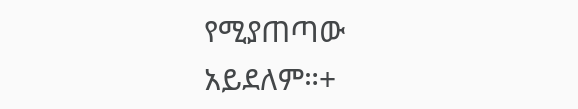የሚያጠጣው አይደለም።+